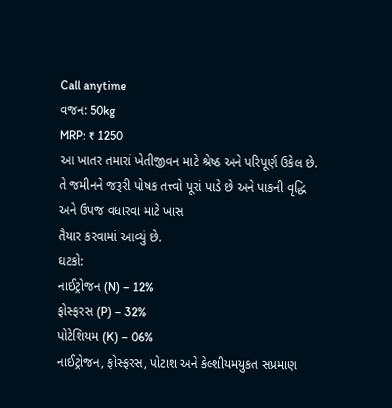Call anytime
વજન: 50kg
MRP: ₹ 1250
આ ખાતર તમારાં ખેતીજીવન માટે શ્રેષ્ઠ અને પરિપૂર્ણ ઉકેલ છે.
તે જમીનને જરૂરી પોષક તત્ત્વો પૂરાં પાડે છે અને પાકની વૃદ્ધિ અને ઉપજ વધારવા માટે ખાસ
તૈયાર કરવામાં આવ્યું છે.
ઘટકો:
નાઈટ્રોજન (N) – 12%
ફોસ્ફરસ (P) – 32%
પોટેશિયમ (K) – 06%
નાઈટ્રોજન, ફોસ્ફરસ, પોટાશ અને કેલ્શીયમયુકત સપ્રમાણ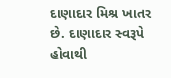દાણાદાર મિશ્ર ખાતર છે. દાણાદાર સ્વરૂપે હોવાથી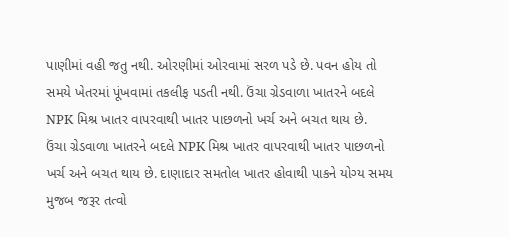પાણીમાં વહી જતુ નથી. ઓરણીમાં ઓરવામાં સરળ પડે છે. પવન હોય તો સમયે ખેતરમાં પૂંખવામાં તકલીફ પડતી નથી. ઉંચા ગ્રેડવાળા ખાતરને બદલે NPK મિશ્ર ખાતર વાપરવાથી ખાતર પાછળનો ખર્ચ અને બચત થાય છે.
ઉંચા ગ્રેડવાળા ખાતરને બદલે NPK મિશ્ર ખાતર વાપરવાથી ખાતર પાછળનો ખર્ચ અને બચત થાય છે. દાણાદાર સમતોલ ખાતર હોવાથી પાકને યોગ્ય સમય મુજબ જરૂર તત્વો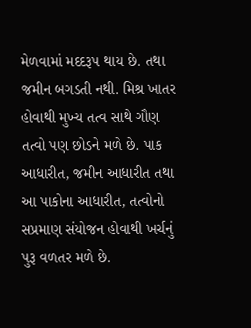મેળવામાં મદદરૂપ થાય છે. તથા જમીન બગડતી નથી. મિશ્ર ખાતર હોવાથી મુખ્ય તત્વ સાથે ગૌણ તત્વો પણ છોડને મળે છે. પાક આધારીત, જમીન આધારીત તથા આ પાકોના આધારીત, તત્વોનો સપ્રમાણ સંયોજન હોવાથી ખર્ચનું પુરૂ વળતર મળે છે.